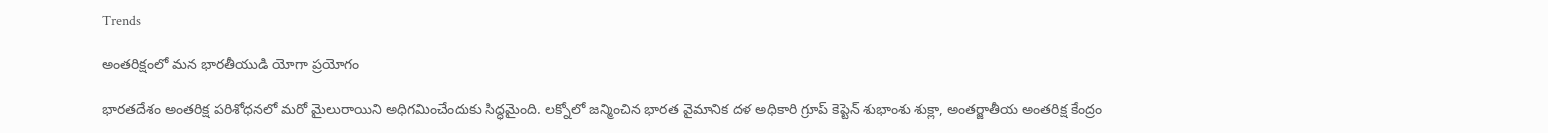Trends

అంతరిక్షంలో మన భారతీయుడి యోగా ప్రయోగం

భారతదేశం అంతరిక్ష పరిశోధనలో మరో మైలురాయిని అధిగమించేందుకు సిద్ధమైంది. లక్నోలో జన్మించిన భారత వైమానిక దళ అధికారి గ్రూప్ కెప్టెన్ శుభాంశు శుక్లా, అంతర్జాతీయ అంతరిక్ష కేంద్రం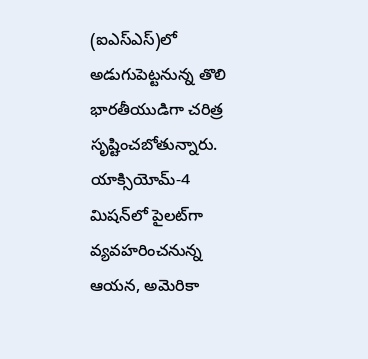(ఐఎస్ఎస్)లో అడుగుపెట్టనున్న తొలి భారతీయుడిగా చరిత్ర సృష్టించబోతున్నారు. యాక్సియోమ్-4 మిషన్‌లో పైలట్‌గా వ్యవహరించనున్న ఆయన, అమెరికా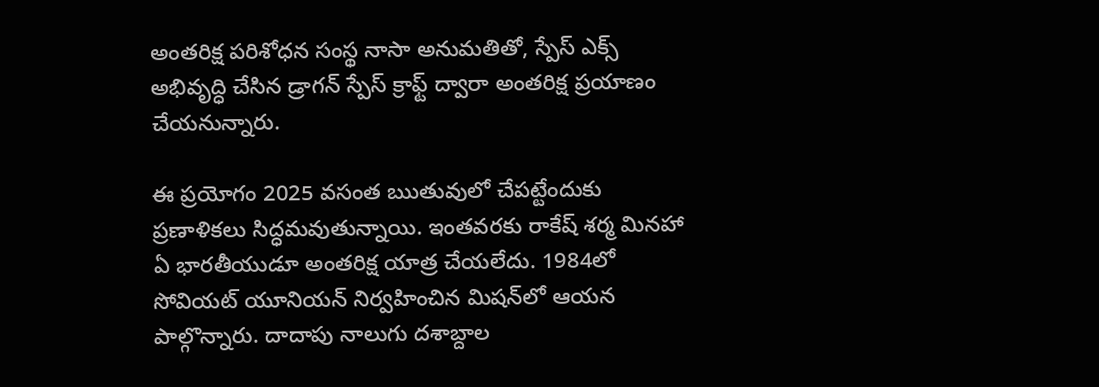అంతరిక్ష పరిశోధన సంస్థ నాసా అనుమతితో, స్పేస్ ఎక్స్ అభివృద్ధి చేసిన డ్రాగన్ స్పేస్ క్రాఫ్ట్ ద్వారా అంతరిక్ష ప్రయాణం చేయనున్నారు.

ఈ ప్రయోగం 2025 వసంత ఋతువులో చేపట్టేందుకు ప్రణాళికలు సిద్ధమవుతున్నాయి. ఇంతవరకు రాకేష్ శర్మ మినహా ఏ భారతీయుడూ అంతరిక్ష యాత్ర చేయలేదు. 1984లో సోవియట్ యూనియన్ నిర్వహించిన మిషన్‌లో ఆయన పాల్గొన్నారు. దాదాపు నాలుగు దశాబ్దాల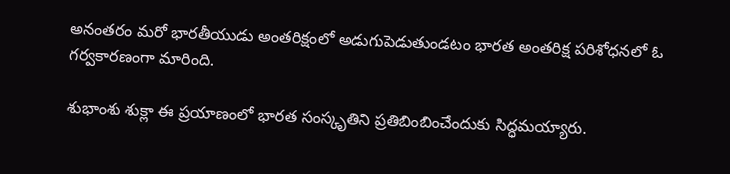అనంతరం మరో భారతీయుడు అంతరిక్షంలో అడుగుపెడుతుండటం భారత అంతరిక్ష పరిశోధనలో ఓ గర్వకారణంగా మారింది.

శుభాంశు శుక్లా ఈ ప్రయాణంలో భారత సంస్కృతిని ప్రతిబింబించేందుకు సిద్ధమయ్యారు.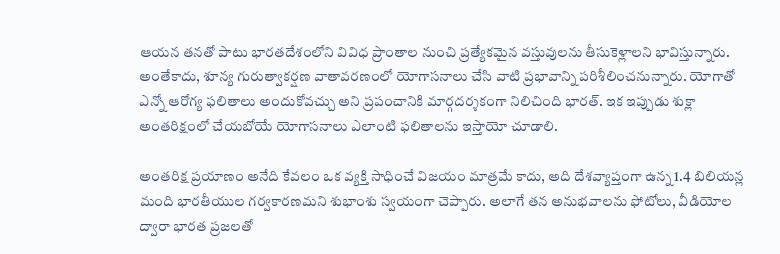ఆయన తనతో పాటు భారతదేశంలోని వివిధ ప్రాంతాల నుంచి ప్రత్యేకమైన వస్తువులను తీసుకెళ్లాలని భావిస్తున్నారు. అంతేకాదు, శూన్య గురుత్వాకర్షణ వాతావరణంలో యోగాసనాలు చేసి వాటి ప్రభావాన్ని పరిశీలించనున్నారు. యోగాతో ఎన్నో ఆరోగ్య ఫలితాలు అందుకోవచ్చు అని ప్రపంచానికి మార్గదర్శకంగా నిలిచింది భారత్. ఇక ఇప్పుడు శుక్లా అంతరిక్షంలో చేయబోయే యోగాసనాలు ఎలాంటి ఫలితాలను ఇస్తాయో చూడాలి.

అంతరిక్ష ప్రయాణం అనేది కేవలం ఒక వ్యక్తి సాధించే విజయం మాత్రమే కాదు, అది దేశవ్యాప్తంగా ఉన్న 1.4 బిలియన్ల మంది భారతీయుల గర్వకారణమని శుభాంశు స్వయంగా చెప్పారు. అలాగే తన అనుభవాలను ఫోటోలు, వీడియోల ద్వారా భారత ప్రజలతో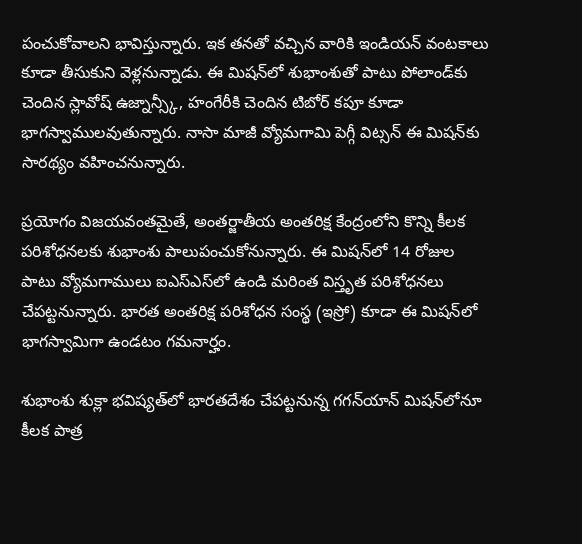పంచుకోవాలని భావిస్తున్నారు. ఇక తనతో వచ్చిన వారికి ఇండియన్ వంటకాలు కూడా తీసుకుని వెళ్లనున్నాడు. ఈ మిషన్‌లో శుభాంశుతో పాటు పోలాండ్‌కు చెందిన స్లావోష్ ఉజ్నాన్స్కీ, హంగేరీకి చెందిన టిబోర్ కపూ కూడా భాగస్వాములవుతున్నారు. నాసా మాజీ వ్యోమగామి పెగ్గీ విట్సన్ ఈ మిషన్‌కు సారథ్యం వహించనున్నారు.

ప్రయోగం విజయవంతమైతే, అంతర్జాతీయ అంతరిక్ష కేంద్రంలోని కొన్ని కీలక పరిశోధనలకు శుభాంశు పాలుపంచుకోనున్నారు. ఈ మిషన్‌లో 14 రోజుల పాటు వ్యోమగాములు ఐఎస్ఎస్‌లో ఉండి మరింత విస్తృత పరిశోధనలు చేపట్టనున్నారు. భారత అంతరిక్ష పరిశోధన సంస్థ (ఇస్రో) కూడా ఈ మిషన్‌లో భాగస్వామిగా ఉండటం గమనార్హం.

శుభాంశు శుక్లా భవిష్యత్‌లో భారతదేశం చేపట్టనున్న గగన్‌యాన్ మిషన్‌లోనూ కీలక పాత్ర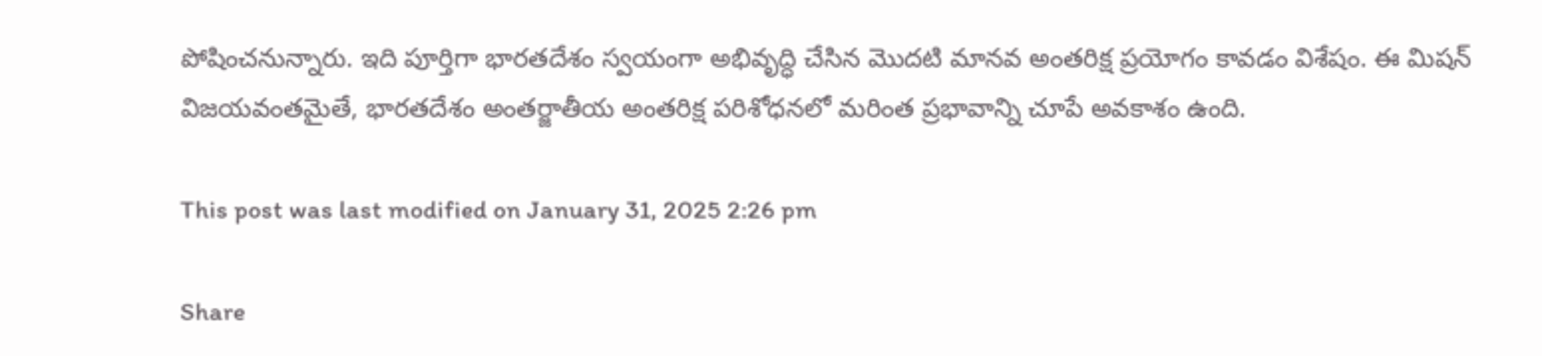పోషించనున్నారు. ఇది పూర్తిగా భారతదేశం స్వయంగా అభివృద్ధి చేసిన మొదటి మానవ అంతరిక్ష ప్రయోగం కావడం విశేషం. ఈ మిషన్ విజయవంతమైతే, భారతదేశం అంతర్జాతీయ అంతరిక్ష పరిశోధనలో మరింత ప్రభావాన్ని చూపే అవకాశం ఉంది.

This post was last modified on January 31, 2025 2:26 pm

Share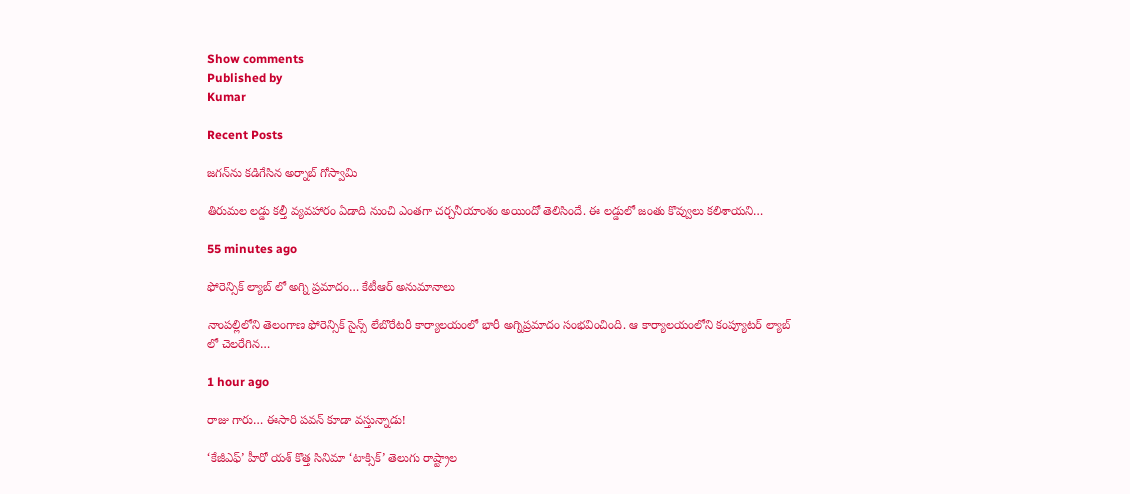Show comments
Published by
Kumar

Recent Posts

జగన్‌ను కడిగేసిన అర్నాబ్ గోస్వామి

తిరుమల లడ్డు కల్తీ వ్యవహారం ఏడాది నుంచి ఎంతగా చర్చనీయాంశం అయిందో తెలిసిందే. ఈ లడ్డులో జంతు కొవ్వులు కలిశాయని…

55 minutes ago

ఫోరెన్సిక్ ల్యాబ్ లో అగ్ని ప్రమాదం… కేటీఆర్ అనుమానాలు

నాంపల్లిలోని తెలంగాణ ఫోరెన్సిక్ సైన్స్ లేబొరేటరీ కార్యాలయంలో భారీ అగ్నిప్రమాదం సంభవించింది. ఆ కార్యాలయంలోని కంప్యూటర్ ల్యాబ్ లో చెలరేగిన…

1 hour ago

రాజు గారు… ఈసారి పవన్ కూడా వస్తున్నాడు!

‘కేజీఎఫ్’ హీరో యశ్ కొత్త సినిమా ‘టాక్సిక్’ తెలుగు రాష్ట్రాల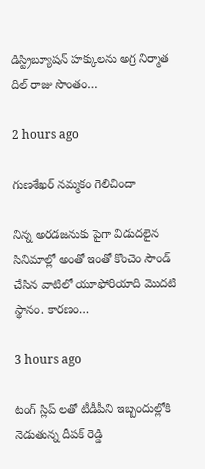డిస్ట్రిబ్యూషన్ హక్కులను అగ్ర నిర్మాత దిల్ రాజు సొంతం…

2 hours ago

గుణశేఖర్ నమ్మకం గెలిచిందా

నిన్న అరడజనుకు పైగా విడుదలైన సినిమాల్లో అంతో ఇంతో కొంచెం సౌండ్ చేసిన వాటిలో యూఫోరియాది మొదటి స్థానం. కారణం…

3 hours ago

టంగ్ స్లిప్ లతో టీడీపీని ఇబ్బందుల్లోకి నెడుతున్న దీపక్ రెడ్డి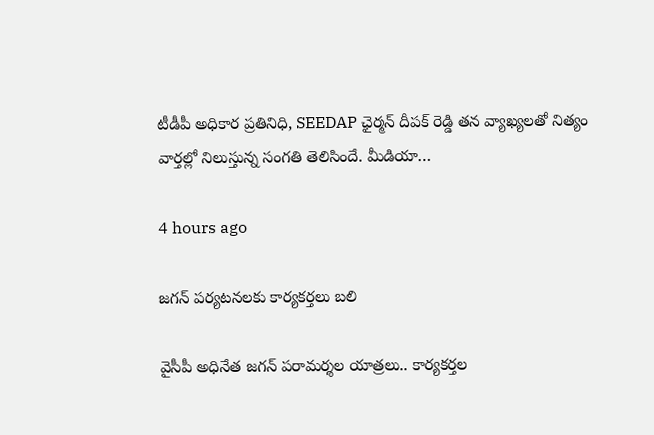టీడీపీ అధికార ప్రతినిధి, SEEDAP ఛైర్మన్ దీపక్ రెడ్డి తన వ్యాఖ్యలతో నిత్యం వార్తల్లో నిలుస్తున్న సంగతి తెలిసిందే. మీడియా…

4 hours ago

జగన్ పర్యటనలకు కార్యకర్తలు బలి

వైసీపీ అధినేత జ‌గ‌న్ ప‌రామ‌ర్శ‌ల యాత్ర‌లు.. కార్య‌క‌ర్త‌ల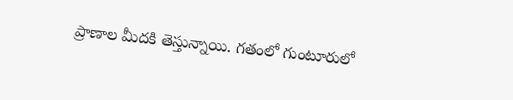ప్రాణాల మీద‌కి తెస్తున్నాయి. గ‌తంలో గుంటూరులో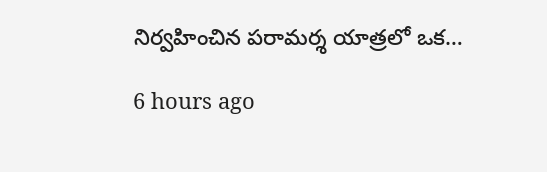నిర్వ‌హించిన ప‌రామ‌ర్శ యాత్ర‌లో ఒక…

6 hours ago